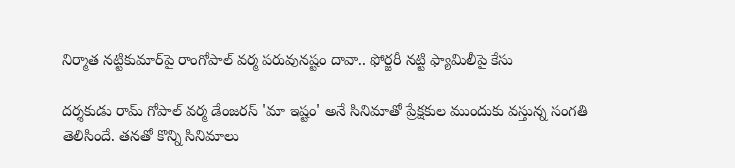నిర్మాత నట్టికుమార్‌పై రాంగోపాల్ వర్మ పరువునష్టం దావా.. ఫోర్జరీ నట్టి ఫ్యామిలీపై కేసు

ద‌ర్శ‌కుడు రామ్ గోపాల్ వ‌ర్మ డేంజ‌ర‌స్ 'మా ఇష్టం' అనే సినిమాతో ప్రేక్షకుల ముందుకు వస్తున్న సంగతి తెలిసిందే. తనతో కొన్ని సినిమాలు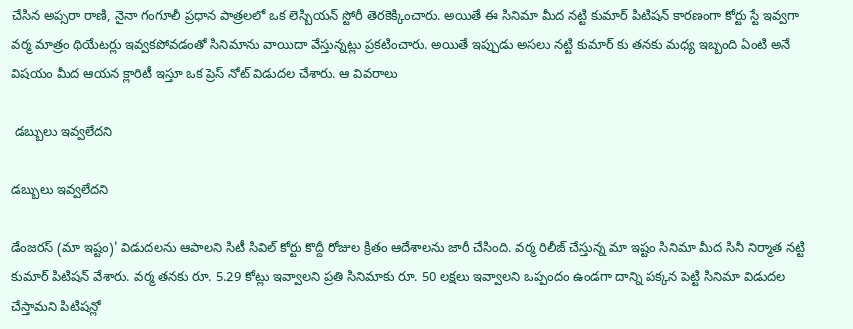చేసిన అప్సరా రాణి, నైనా గంగూలీ ప్రధాన పాత్రలలో ఒక లెస్బియన్ స్టోరీ తెరకెక్కించారు. అయితే ఈ సినిమా మీద నట్టి కుమార్ పిటిషన్ కారణంగా కోర్టు స్టే ఇవ్వగా వర్మ మాత్రం థియేటర్లు ఇవ్వకపోవడంతో సినిమాను వాయిదా వేస్తున్నట్లు ప్రకటించారు. అయితే ఇప్పుడు అసలు నట్టి కుమార్ కు తనకు మధ్య ఇబ్బంది ఏంటి అనే విషయం మీద ఆయన క్లారిటీ ఇస్తూ ఒక ప్రెస్ నోట్ విడుదల చేశారు. ఆ వివరాలు

 డబ్బులు ఇవ్వలేదని

డబ్బులు ఇవ్వలేదని

డేంజరస్ (మా ఇష్టం)' విడుదలను ఆపాలని సిటీ సివిల్ కోర్టు కొద్దీ రోజుల క్రితం ఆదేశాలను జారీ చేసింది. వర్మ రిలీజ్ చేస్తున్న మా ఇష్టం సినిమా మీద సినీ నిర్మాత నట్టి కుమార్ పిటిషన్ వేశారు. వర్మ తనకు రూ. 5.29 కోట్లు ఇవ్వాలని ప్రతి సినిమాకు రూ. 50 లక్షలు ఇవ్వాలని ఒప్పందం ఉండగా దాన్ని పక్కన పెట్టి సినిమా విడుదల చేస్తామని పిటిషన్లో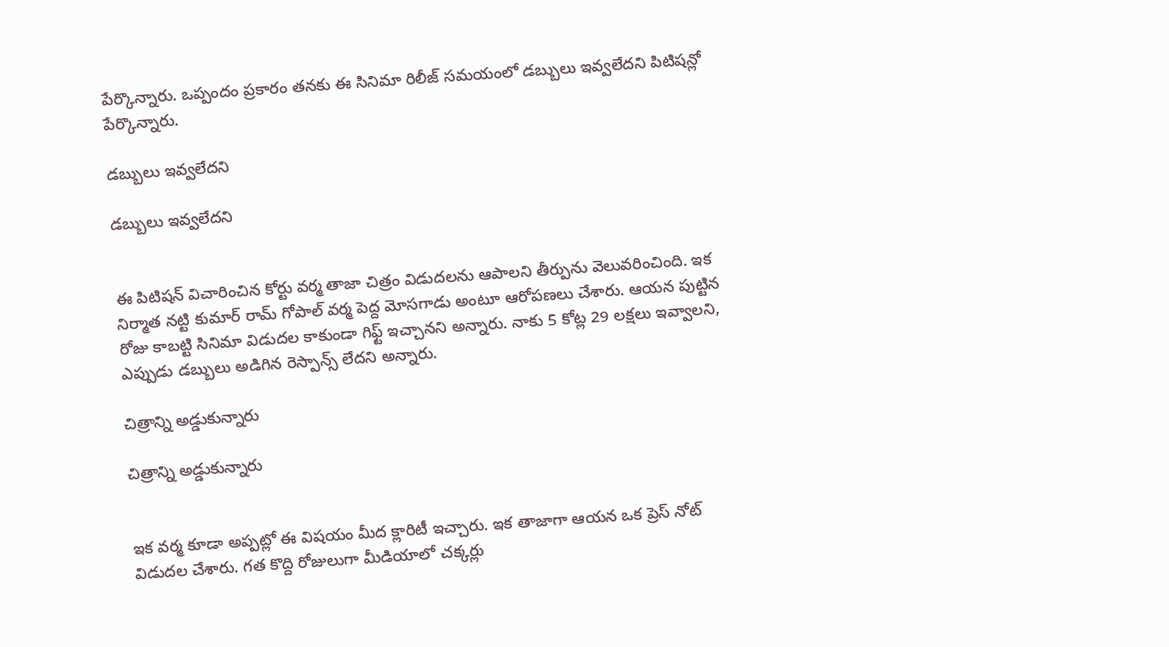పేర్కొన్నారు. ఒప్పందం ప్రకారం తనకు ఈ సినిమా రిలీజ్ సమయంలో డబ్బులు ఇవ్వలేదని పిటిషన్లో పేర్కొన్నారు.

డబ్బులు ఇవ్వలేదని

డబ్బులు ఇవ్వలేదని


ఈ పిటిషన్ విచారించిన కోర్టు వర్మ తాజా చిత్రం విడుదలను ఆపాలని తీర్పును వెలువరించింది. ఇక నిర్మాత నట్టి కుమార్ రామ్ గోపాల్ వర్మ పెద్ద మోసగాడు అంటూ ఆరోపణలు చేశారు. ఆయన పుట్టిన రోజు కాబట్టి సినిమా విడుదల కాకుండా గిఫ్ట్ ఇచ్చానని అన్నారు. నాకు 5 కోట్ల 29 లక్షలు ఇవ్వాలని, ఎప్పుడు డబ్బులు అడిగిన రెస్పాన్స్ లేదని అన్నారు.

చిత్రాన్ని అడ్డుకున్నారు

చిత్రాన్ని అడ్డుకున్నారు


ఇక వర్మ కూడా అప్పట్లో ఈ విషయం మీద క్లారిటీ ఇచ్చారు. ఇక తాజాగా ఆయన ఒక ప్రెస్ నోట్ విడుదల చేశారు. గత కొద్ది రోజులుగా మీడియాలో చక్కర్లు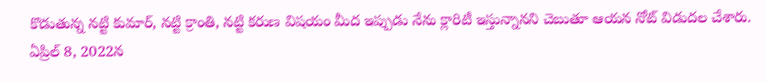కొడుతున్న నట్టి కుమార్, నట్టి క్రాంతి, నట్టి కరుణ విషయం మీద ఇప్పుడు నేను క్లారిటీ ఇస్తున్నానని చెబుతూ ఆయన నోట్ విడుదల చేశారు. ఏప్రిల్ 8, 2022న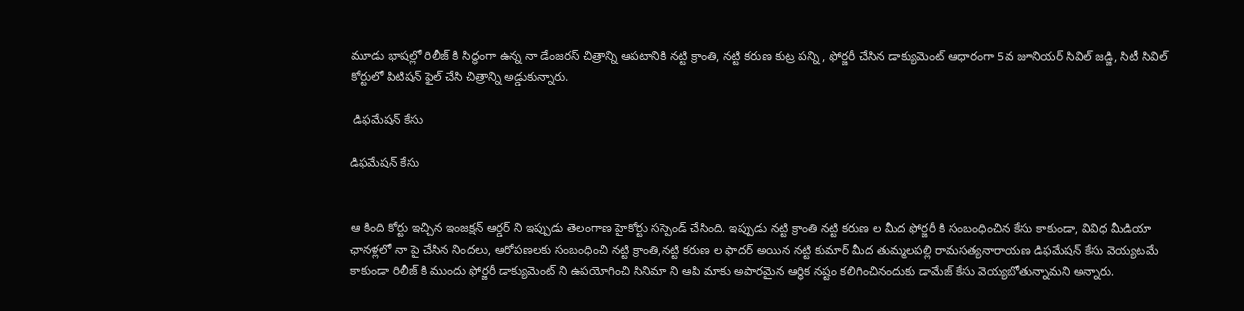మూడు భాషల్లో రిలీజ్ కి సిద్ధంగా ఉన్న నా డేంజరస్ చిత్రాన్ని ఆపటానికి నట్టి క్రాంతి, నట్టి కరుణ కుట్ర పన్ని , ఫోర్జరీ చేసిన డాక్యుమెంట్ ఆధారంగా 5వ జూనియర్ సివిల్ జడ్జి, సిటీ సివిల్ కోర్టులో పిటిషన్ ఫైల్ చేసి చిత్రాన్ని అడ్డుకున్నారు.

 డిఫమేషన్ కేసు

డిఫమేషన్ కేసు


ఆ కింది కోర్టు ఇచ్చిన ఇంజక్షన్ ఆర్డర్ ని ఇప్పుడు తెలంగాణ హైకోర్టు సస్పెండ్ చేసింది. ఇప్పుడు నట్టి క్రాంతి నట్టి కరుణ ల మీద ఫోర్జరీ కి సంబంధించిన కేసు కాకుండా, వివిధ మీడియా ఛానళ్లలో నా పై చేసిన నిందలు, ఆరోపణలకు సంబంధించి నట్టి క్రాంతి,నట్టి కరుణ ల ఫాదర్ అయిన నట్టి కుమార్ మీద తుమ్మలపల్లి రామసత్యనారాయణ డిఫమేషన్ కేసు వెయ్యటమే కాకుండా రిలీజ్ కి ముందు ఫోర్జరీ డాక్యుమెంట్ ని ఉపయోగించి సినిమా ని ఆపి మాకు అపారమైన ఆర్థిక నష్టం కలిగించినందుకు డామేజ్ కేసు వెయ్యబోతున్నామని అన్నారు.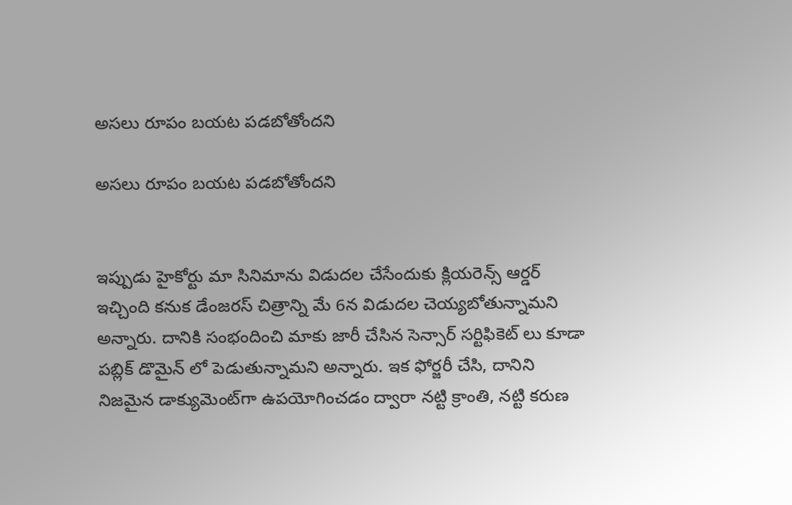అసలు రూపం బయట పడబోతోందని

అసలు రూపం బయట పడబోతోందని


ఇప్పుడు హైకోర్టు మా సినిమాను విడుదల చేసేందుకు క్లియరెన్స్‌ ఆర్డర్ ఇచ్చింది కనుక డేంజరస్ చిత్రాన్ని మే 6న విడుదల చెయ్యబోతున్నామని అన్నారు. దానికి సంభందించి మాకు జారీ చేసిన సెన్సార్ సర్టిఫికెట్ లు కూడా పబ్లిక్ డొమైన్ లో పెడుతున్నామని అన్నారు. ఇక ఫోర్జరీ చేసి, దానిని నిజమైన డాక్యుమెంట్‌గా ఉపయోగించడం ద్వారా నట్టి క్రాంతి, నట్టి కరుణ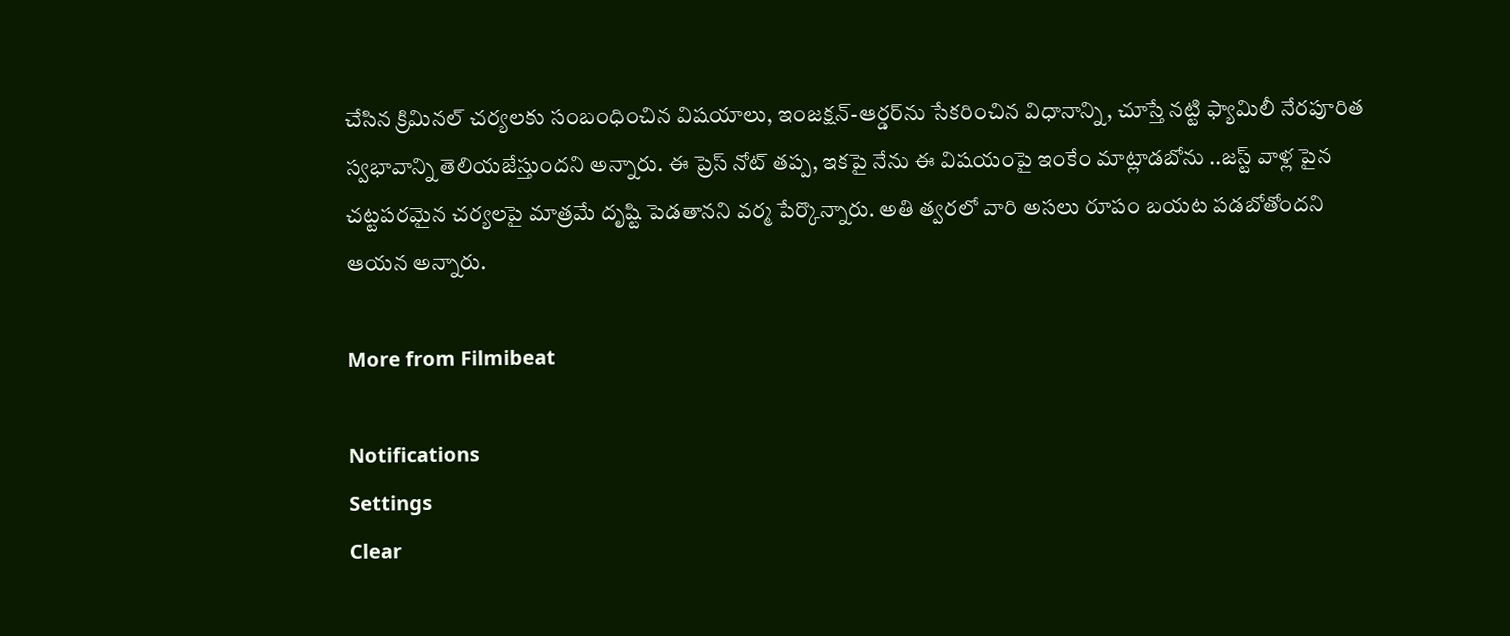చేసిన క్రిమినల్ చర్యలకు సంబంధించిన విషయాలు, ఇంజక్షన్-ఆర్డర్‌ను సేకరించిన విధానాన్ని, చూస్తే నట్టి ఫ్యామిలీ నేరపూరిత స్వభావాన్ని తెలియజేస్తుందని అన్నారు. ఈ ప్రెస్ నోట్ తప్ప, ఇకపై నేను ఈ విషయంపై ఇంకేం మాట్లాడబోను ..జస్ట్ వాళ్ల పైన చట్టపరమైన చర్యలపై మాత్రమే దృష్టి పెడతానని వర్మ పేర్కొన్నారు. అతి త్వరలో వారి అసలు రూపం బయట పడబోతోందని ఆయన అన్నారు.

More from Filmibeat

Notifications
Settings
Clear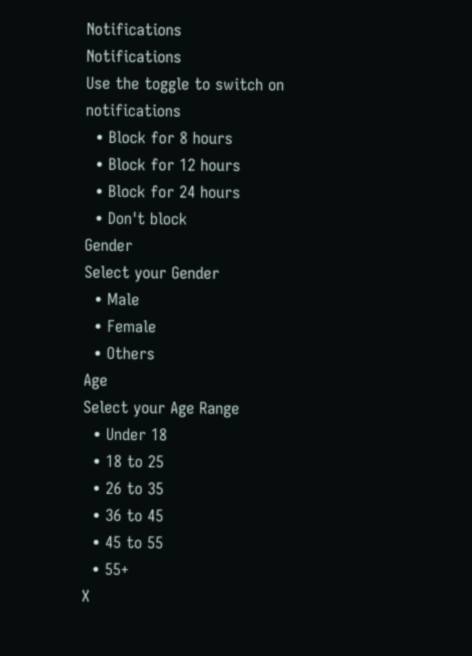Notifications
Notifications
Use the toggle to switch on notifications
  • Block for 8 hours
  • Block for 12 hours
  • Block for 24 hours
  • Don't block
Gender
Select your Gender
  • Male
  • Female
  • Others
Age
Select your Age Range
  • Under 18
  • 18 to 25
  • 26 to 35
  • 36 to 45
  • 45 to 55
  • 55+
X